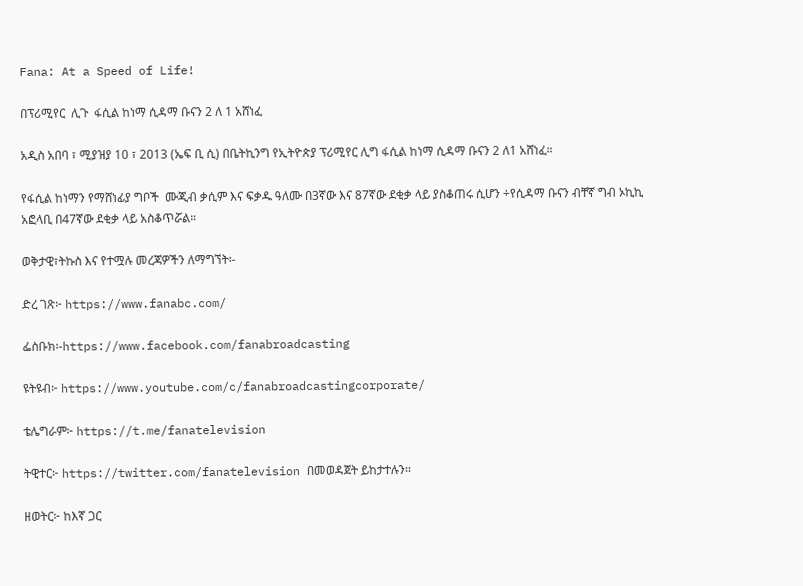Fana: At a Speed of Life!

በፕሪሚየር  ሊጉ  ፋሲል ከነማ ሲዳማ ቡናን 2 ለ 1 አሸነፈ

አዲስ አበባ ፣ ሚያዝያ 10 ፣ 2013 (ኤፍ ቢ ሲ) በቤትኪንግ የኢትዮጵያ ፕሪሚየር ሊግ ፋሲል ከነማ ሲዳማ ቡናን 2 ለ1 አሸነፈ።

የፋሲል ከነማን የማሸነፊያ ግቦች  ሙጂብ ቃሲም እና ፍቃዱ ዓለሙ በ3ኛው እና 87ኛው ደቂቃ ላይ ያስቆጠሩ ሲሆን ÷የሲዳማ ቡናን ብቸኛ ግብ ኦኪኪ አፎላቢ በ47ኛው ደቂቃ ላይ አስቆጥሯል።

ወቅታዊ፣ትኩስ እና የተሟሉ መረጃዎችን ለማግኘት፡-

ድረ ገጽ፦ https://www.fanabc.com/

ፌስቡክ፡-https://www.facebook.com/fanabroadcasting

ዩትዩብ፦ https://www.youtube.com/c/fanabroadcastingcorporate/

ቴሌግራም፦ https://t.me/fanatelevision

ትዊተር፦ https://twitter.com/fanatelevision በመወዳጀት ይከታተሉን፡፡

ዘወትር፦ ከእኛ ጋር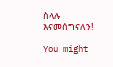ስላሉ እናመሰግናለን!

You might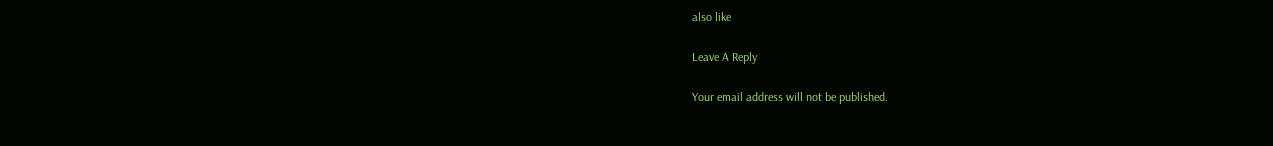also like

Leave A Reply

Your email address will not be published.